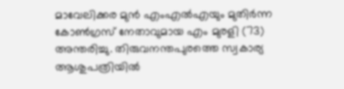മാവേലിക്കര മുൻ എംഎൽഎയും മുതിർന്ന കോൺഗ്രസ് നേതാവുമായ എം മുരളി (73) അന്തരിച്ചു. തിരുവനന്തപുരത്തെ സ്വകാര്യ ആശുപത്രിയിൽ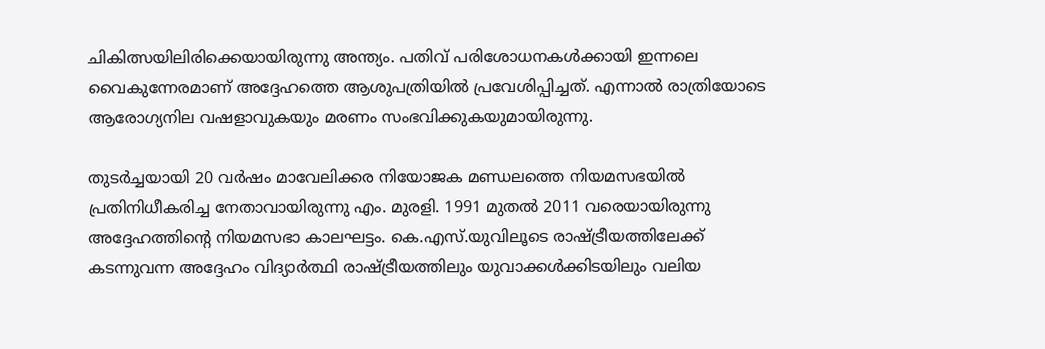ചികിത്സയിലിരിക്കെയായിരുന്നു അന്ത്യം. പതിവ് പരിശോധനകൾക്കായി ഇന്നലെ വൈകുന്നേരമാണ് അദ്ദേഹത്തെ ആശുപത്രിയിൽ പ്രവേശിപ്പിച്ചത്. എന്നാൽ രാത്രിയോടെ ആരോഗ്യനില വഷളാവുകയും മരണം സംഭവിക്കുകയുമായിരുന്നു.

തുടർച്ചയായി 20 വർഷം മാവേലിക്കര നിയോജക മണ്ഡലത്തെ നിയമസഭയിൽ പ്രതിനിധീകരിച്ച നേതാവായിരുന്നു എം. മുരളി. 1991 മുതൽ 2011 വരെയായിരുന്നു അദ്ദേഹത്തിന്റെ നിയമസഭാ കാലഘട്ടം. കെ.എസ്.യുവിലൂടെ രാഷ്ട്രീയത്തിലേക്ക് കടന്നുവന്ന അദ്ദേഹം വിദ്യാർത്ഥി രാഷ്ട്രീയത്തിലും യുവാക്കൾക്കിടയിലും വലിയ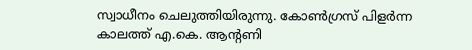സ്വാധീനം ചെലുത്തിയിരുന്നു. കോൺഗ്രസ് പിളർന്ന കാലത്ത് എ.കെ. ആന്റണി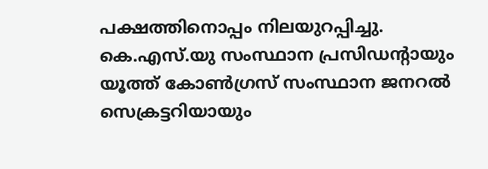പക്ഷത്തിനൊപ്പം നിലയുറപ്പിച്ചു. കെ.എസ്.യു സംസ്ഥാന പ്രസിഡന്റായും യൂത്ത് കോൺഗ്രസ് സംസ്ഥാന ജനറൽ സെക്രട്ടറിയായും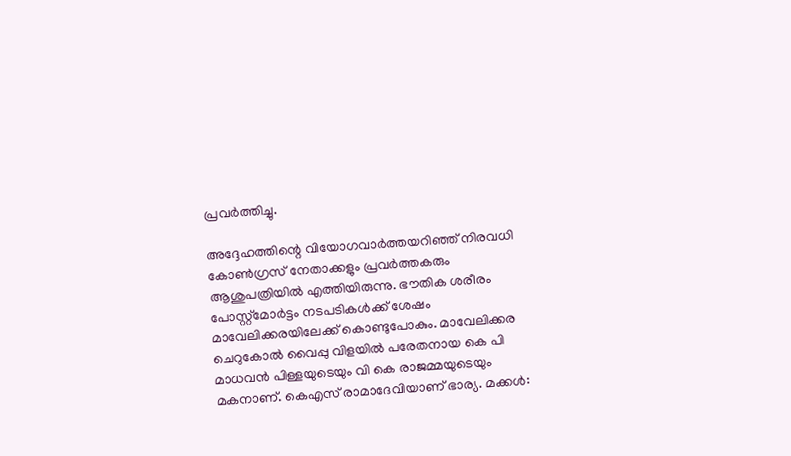പ്രവർത്തിച്ചു.

അദ്ദേഹത്തിന്റെ വിയോഗവാർത്തയറിഞ്ഞ് നിരവധി കോൺഗ്രസ് നേതാക്കളും പ്രവർത്തകരും ആശുപത്രിയിൽ എത്തിയിരുന്നു. ഭൗതിക ശരീരം പോസ്റ്റ്‌മോർട്ടം നടപടികൾക്ക് ശേഷം മാവേലിക്കരയിലേക്ക് കൊണ്ടുപോകും. മാവേലിക്കര ചെറുകോൽ വൈപ്പു വിളയിൽ പരേതനായ കെ പി മാധവൻ പിള്ളയുടെയും വി കെ രാജമ്മയുടെയും മകനാണ്. കെഎസ് രാമാദേവിയാണ് ഭാര്യ. മക്കൾ: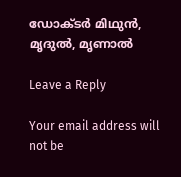ഡോക്‌‌ടർ മിഥുൻ, മൃദുൽ, മൃണാൽ

Leave a Reply

Your email address will not be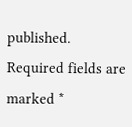published. Required fields are marked *